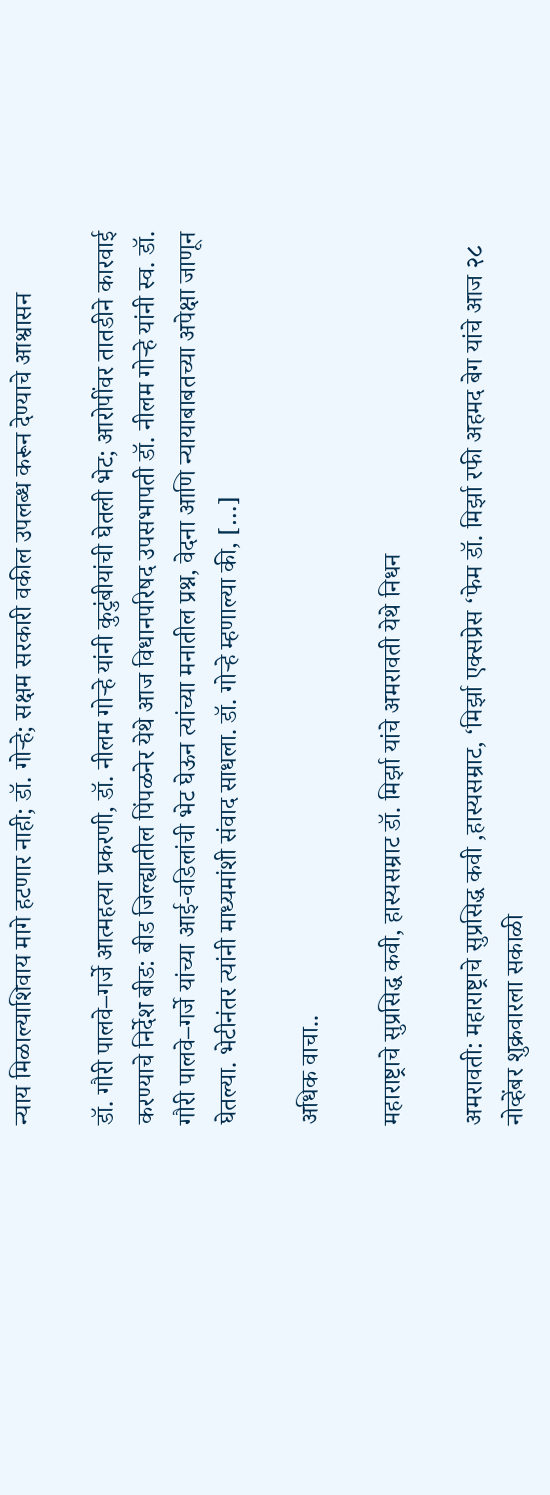न्याय मिळाल्याशिवाय मागे हटणार नाही; डॉ. गोऱ्हे; सक्षम सरकारी वकील उपलब्ध करून देण्याचे आश्वासन

डॉ. गौरी पालवे–गर्जे आत्महत्या प्रकरणी, डॉ. नीलम गोऱ्हे यांनी कुटुंबीयांची घेतली भेट; आरोपींवर तातडीने कारवाई करण्याचे निर्देश बीड: बीड जिल्ह्यातील पिंपळनेर येथे आज विधानपरिषद उपसभापती डॉ. नीलम गोऱ्हे यांनी स्व. डॉ. गौरी पालवे–गर्जे यांच्या आई-वडिलांची भेट घेऊन त्यांच्या मनातील प्रश्न, वेदना आणि न्यायाबाबतच्या अपेक्षा जाणून घेतल्या. भेटीनंतर त्यांनी माध्यमांशी संवाद साधला. डॉ. गोऱ्हे म्हणाल्या की, […]

अधिक वाचा..

महाराष्ट्राचे सुप्रसिद्ध कवी, हास्यसम्राट डॉ. मिर्झा यांचे अमरावती येथे निधन

अमरावती: महाराष्ट्राचे सुप्रसिद्ध कवी ,हास्यसम्राट, ‘मिर्झा एक्सप्रेस ‘फेम डॉ. मिर्झा रफी अहमद बेग यांचे आज २८ नोव्हेंबर शुक्रवारला सकाळी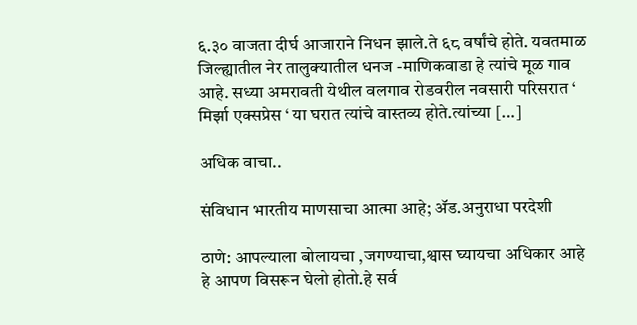६.३० वाजता दीर्घ आजाराने निधन झाले.ते ६८ वर्षांचे होते. यवतमाळ जिल्ह्यातील नेर तालुक्यातील धनज -माणिकवाडा हे त्यांचे मूळ गाव आहे. सध्या अमरावती येथील वलगाव रोडवरील नवसारी परिसरात ‘ मिर्झा एक्सप्रेस ‘ या घरात त्यांचे वास्तव्य होते.त्यांच्या […]

अधिक वाचा..

संविधान भारतीय माणसाचा आत्मा आहे; ॲड.अनुराधा परदेशी

ठाणे: आपल्याला बोलायचा ,जगण्याचा,श्वास घ्यायचा अधिकार आहे हे आपण विसरून घेलो होतो.हे सर्व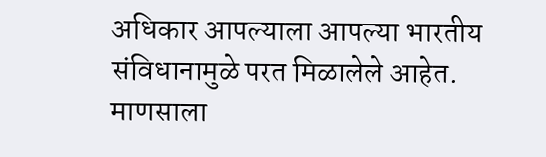अधिकार आपल्याला आपल्या भारतीय संविधानामुळे परत मिळालेले आहेत. माणसाला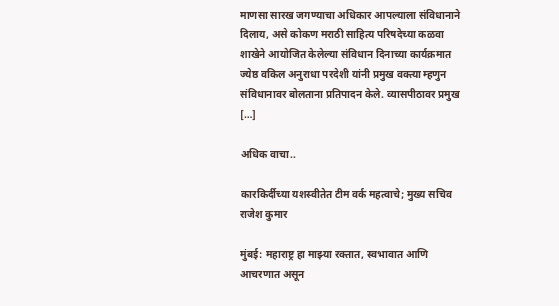माणसा सारख जगण्याचा अधिकार आपल्याला संविधानाने दिलाय, असे कोकण मराठी साहित्य परिषदेच्या कळवा शाखेने आयोजित केलेल्या संविधान दिनाच्या कार्यक्रमात ज्येष्ठ वकिल अनुराधा परदेशी यांनी प्रमुख वक्त्या म्हणुन संविधानावर बोलताना प्रतिपादन केले. व्यासपीठावर प्रमुख […]

अधिक वाचा..

कारकिर्दीच्या यशस्वीतेत टीम वर्क महत्वाचे; मुख्य सचिव राजेश कुमार

मुंबई: महाराष्ट्र हा माझ्या रक्तात, स्वभावात आणि आचरणात असून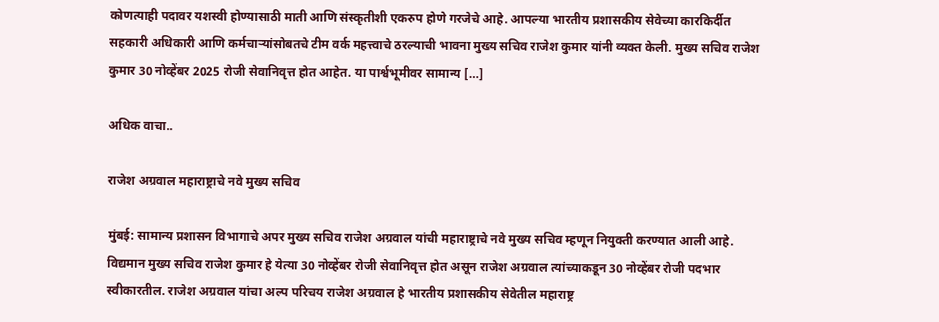कोणत्याही पदावर यशस्वी होण्यासाठी माती आणि संस्कृतीशी एकरुप होणे गरजेचे आहे. आपल्या भारतीय प्रशासकीय सेवेच्या कारकिर्दीत सहकारी अधिकारी आणि कर्मचाऱ्यांसोबतचे टीम वर्क महत्त्वाचे ठरल्याची भावना मुख्य सचिव राजेश कुमार यांनी व्यक्त केली. मुख्य सचिव राजेश कुमार 30 नोव्हेंबर 2025 रोजी सेवानिवृत्त होत आहेत. या पार्श्वभूमीवर सामान्य […]

अधिक वाचा..

राजेश अग्रवाल महाराष्ट्राचे नवे मुख्य सचिव

मुंबई: सामान्य प्रशासन विभागाचे अपर मुख्य सचिव राजेश अग्रवाल यांची महाराष्ट्राचे नवे मुख्य सचिव म्हणून नियुक्ती करण्यात आली आहे. विद्यमान मुख्य सचिव राजेश कुमार हे येत्या 30 नोव्हेंबर रोजी सेवानिवृत्त होत असून राजेश अग्रवाल त्यांच्याकडून 30 नोव्हेंबर रोजी पदभार स्वीकारतील. राजेश अग्रवाल यांचा अल्प परिचय राजेश अग्रवाल हे भारतीय प्रशासकीय सेवेतील महाराष्ट्र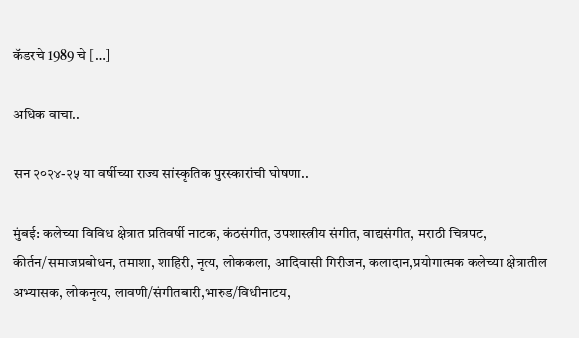कॅडरचे 1989 चे […]

अधिक वाचा..

सन २०२४-२५ या वर्षीच्या राज्य सांस्कृतिक पुरस्कारांची घोषणा..

मुंबई: कलेच्या विविध क्षेत्रात प्रतिवर्षी नाटक, कंठसंगीत, उपशास्त्रीय संगीत, वाद्यसंगीत, मराठी चित्रपट, कीर्तन/समाजप्रबोधन, तमाशा, शाहिरी, नृत्य, लोककला, आदिवासी गिरीजन, कलादान,प्रयोगात्मक कलेच्या क्षेत्रातील अभ्यासक, लोकनृत्य, लावणी/संगीतबारी,भारुड/विधीनाटय,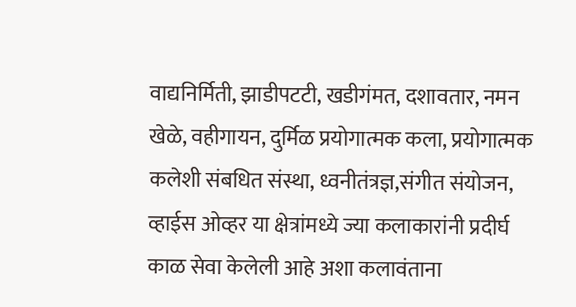वाद्यनिर्मिती, झाडीपटटी, खडीगंमत, दशावतार, नमन खेळे, वहीगायन, दुर्मिळ प्रयोगात्मक कला, प्रयोगात्मक कलेशी संबधित संस्था, ध्वनीतंत्रज्ञ,संगीत संयोजन, व्हाईस ओव्हर या क्षेत्रांमध्ये ज्या कलाकारांनी प्रदीर्घ काळ सेवा केलेली आहे अशा कलावंताना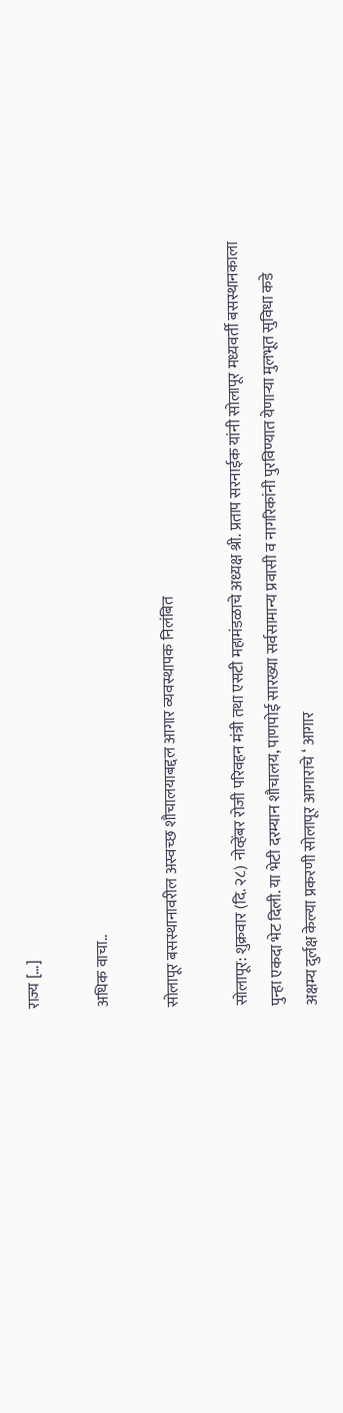राज्य […]

अधिक वाचा..

सोलापूर बसस्थानावरील अस्वच्छ शौचालयाबद्दल आगार व्यवस्थापक निलंबित

सोलापूर: शुक्रवार (दि. २८) नोव्हेंबर रोजी परिवहन मंत्री तथा एसटी महामंडळाचे अध्यक्ष श्री. प्रताप सरनाईक यांनी सोलापूर मध्यवर्ती बसस्थानकाला पुन्हा एकदा भेट दिली. या भेटी दरम्यान शौचालय, पाणपोई सारख्या सर्वसामान्य प्रवासी व नागरिकांनी पुरविण्यात येणाऱ्या मुलभूत सुविधा कडे अक्षम्य दुर्लक्ष केल्या प्रकरणी सोलापूर आगाराचे ‘ आगार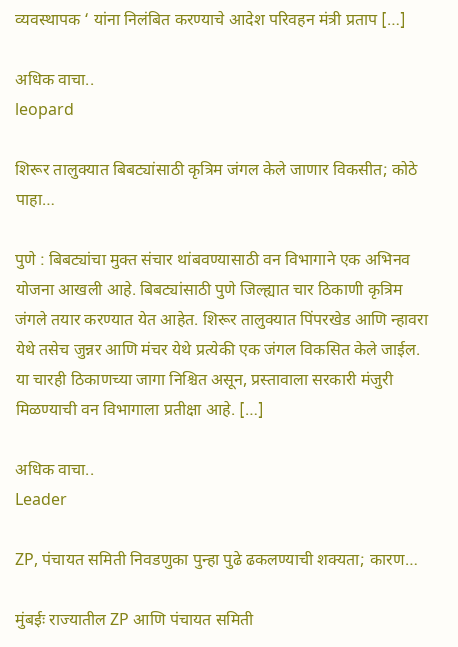व्यवस्थापक ‘ यांना निलंबित करण्याचे आदेश परिवहन मंत्री प्रताप […]

अधिक वाचा..
leopard

शिरूर तालुक्यात बिबट्यांसाठी कृत्रिम जंगल केले जाणार विकसीत; कोठे पाहा…

पुणे : बिबट्यांचा मुक्त संचार थांबवण्यासाठी वन विभागाने एक अभिनव योजना आखली आहे. बिबट्यांसाठी पुणे जिल्ह्यात चार ठिकाणी कृत्रिम जंगले तयार करण्यात येत आहेत. शिरूर तालुक्यात पिंपरखेड आणि न्हावरा येथे तसेच जुन्नर आणि मंचर येथे प्रत्येकी एक जंगल विकसित केले जाईल. या चारही ठिकाणच्या जागा निश्चित असून, प्रस्तावाला सरकारी मंजुरी मिळण्याची वन विभागाला प्रतीक्षा आहे. […]

अधिक वाचा..
Leader

ZP, पंचायत समिती निवडणुका पुन्हा पुढे ढकलण्याची शक्यता; कारण…

मुंबईः राज्यातील ZP आणि पंचायत समिती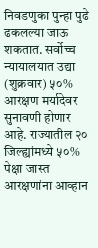निवडणुका पुन्हा पुढे ढकलल्या जाऊ शकतात. सर्वोच्च न्यायालयात उद्या (शुक्रवार) ५०% आरक्षण मर्यादेवर सुनावणी होणार आहे. राज्यातील २० जिल्ह्यांमध्ये ५०% पेक्षा जास्त आरक्षणांना आव्हान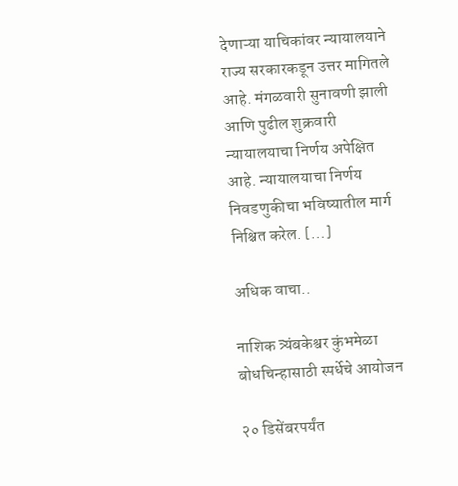देणाऱ्या याचिकांवर न्यायालयाने राज्य सरकारकडून उत्तर मागितले आहे. मंगळवारी सुनावणी झाली आणि पुढील शुक्रवारी न्यायालयाचा निर्णय अपेक्षित आहे. न्यायालयाचा निर्णय निवडणुकीचा भविष्यातील मार्ग निश्चित करेल. […]

अधिक वाचा..

नाशिक त्र्यंबकेश्वर कुंभमेळा बोधचिन्हासाठी स्पर्धेचे आयोजन

२० डिसेंबरपर्यंत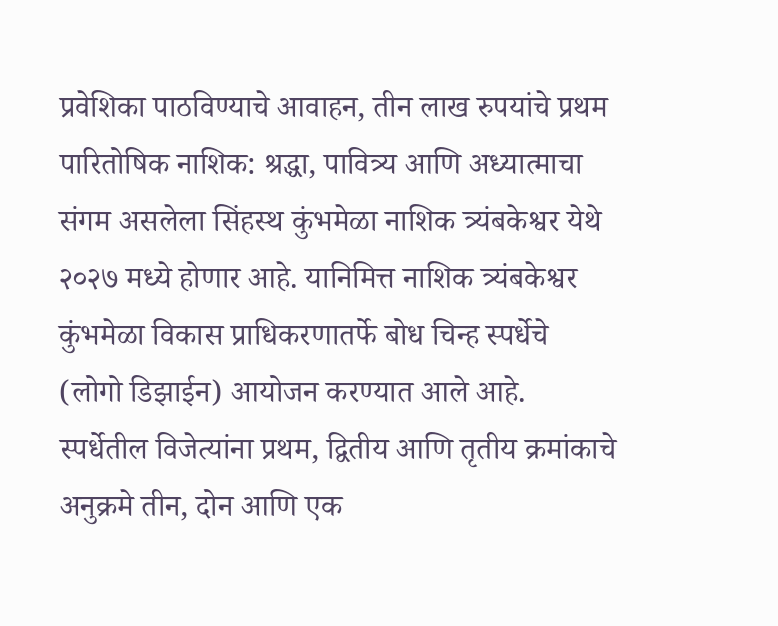प्रवेशिका पाठविण्याचे आवाहन, तीन लाख रुपयांचे प्रथम पारितोषिक नाशिक: श्रद्धा, पावित्र्य आणि अध्यात्माचा संगम असलेला सिंहस्थ कुंभमेळा नाशिक त्र्यंबकेश्वर येथे २०२७ मध्ये होणार आहे. यानिमित्त नाशिक त्र्यंबकेश्वर कुंभमेळा विकास प्राधिकरणातर्फे बोध चिन्ह स्पर्धेचे (लोगो डिझाईन) आयोजन करण्यात आले आहे. स्पर्धेतील विजेत्यांना प्रथम, द्वितीय आणि तृतीय क्रमांकाचे अनुक्रमे तीन, दोन आणि एक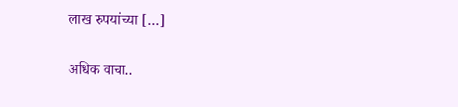लाख रुपयांच्या […]

अधिक वाचा..